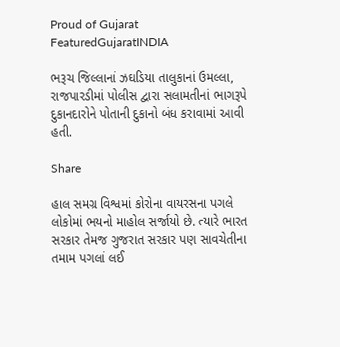Proud of Gujarat
FeaturedGujaratINDIA

ભરૂચ જિલ્લાનાં ઝઘડિયા તાલુકાનાં ઉમલ્લા, રાજપારડીમાં પોલીસ દ્વારા સલામતીનાં ભાગરૂપે દુકાનદારોને પોતાની દુકાનો બંધ કરાવામાં આવી હતી.

Share

હાલ સમગ્ર વિશ્વમાં કોરોના વાયરસના પગલે લોકોમાં ભયનો માહોલ સર્જાયો છે. ત્યારે ભારત સરકાર તેમજ ગુજરાત સરકાર પણ સાવચેતીના તમામ પગલાં લઈ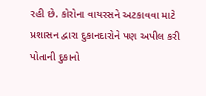રહી છે. કોરોના વાયરસને અટકાવવા માટે પ્રશાસન દ્વારા દુકાનદારોને પણ અપીલ કરી પોતાની દુકાનો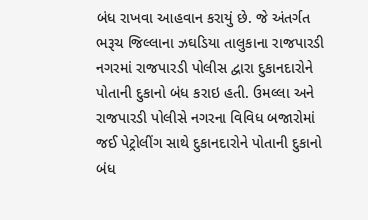બંધ રાખવા આહવાન કરાયું છે. જે અંતર્ગત ભરૂચ જિલ્લાના ઝઘડિયા તાલુકાના રાજપારડી નગરમાં રાજપારડી પોલીસ દ્વારા દુકાનદારોને પોતાની દુકાનો બંધ કરાઇ હતી. ઉમલ્લા અને રાજપારડી પોલીસે નગરના વિવિધ બજારોમાં જઈ પેટ્રોલીંગ સાથે દુકાનદારોને પોતાની દુકાનો બંધ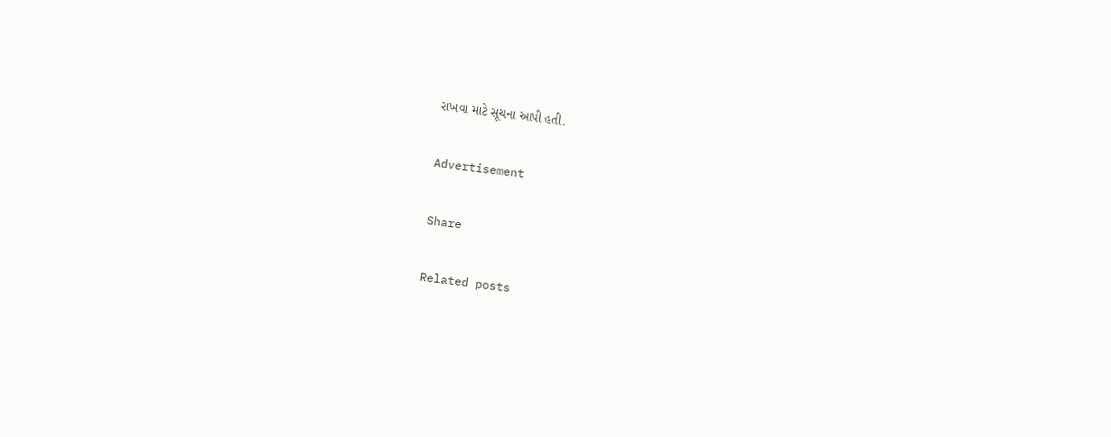રાખવા માટે સૂચના આપી હતી.

Advertisement

Share

Related posts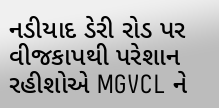નડીયાદ ડેરી રોડ પર વીજકાપથી પરેશાન રહીશોએ MGVCL ને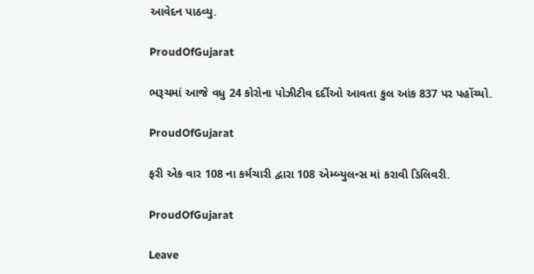આવેદન પાઠવ્યુ.

ProudOfGujarat

ભરૂચમાં આજે વધુ 24 કોરોના પોઝીટીવ દર્દીઓ આવતા કુલ આંક 837 પર પહોંચ્યો.

ProudOfGujarat

ફરી એક વાર 108 ના કર્મચારી દ્વારા 108 એમ્બ્યુલન્સ માં કરાવી ડિલિવરી.

ProudOfGujarat

Leave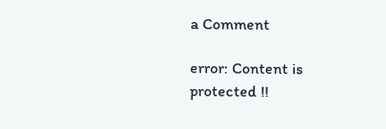a Comment

error: Content is protected !!